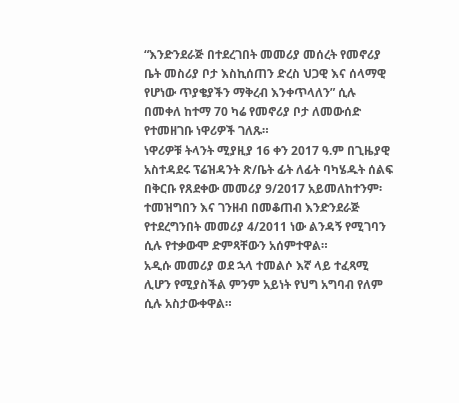“እንድንደራጅ በተደረገበት መመሪያ መሰረት የመኖሪያ ቤት መስሪያ ቦታ እስኪሰጠን ድረስ ህጋዊ እና ሰላማዊ የሆነው ጥያቄያችን ማቅረብ እንቀጥላለን” ሲሉ በመቀለ ከተማ 70 ካሬ የመኖሪያ ቦታ ለመውሰድ የተመዘገቡ ነዋሪዎች ገለጹ።
ነዋሪዎቹ ትላንት ሚያዚያ 16 ቀን 2017 ዓ.ም በጊዜያዊ አስተዳደሩ ፕሬዝዳንት ጽ/ቤት ፊት ለፊት ባካሄዱት ሰልፍ በቅርቡ የጸደቀው መመሪያ 9/2017 አይመለከተንም፡ ተመዝግበን እና ገንዘብ በመቆጠብ እንድንደራጅ የተደረግንበት መመሪያ 4/2011 ነው ልንዳኝ የሚገባን ሲሉ የተቃውሞ ድምጻቸውን አሰምተዋል።
አዲሱ መመሪያ ወደ ኋላ ተመልሶ እኛ ላይ ተፈጻሚ ሊሆን የሚያስችል ምንም አይነት የህግ አግባብ የለም ሲሉ አስታውቀዋል።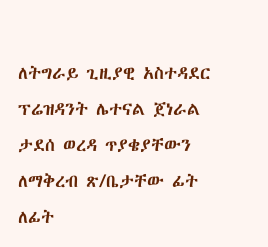ለትግራይ ጊዚያዊ አስተዳደር ፕሬዝዳንት ሌተናል ጀነራል ታደሰ ወረዳ ጥያቄያቸውን ለማቅረብ ጽ/ቤታቸው ፊት ለፊት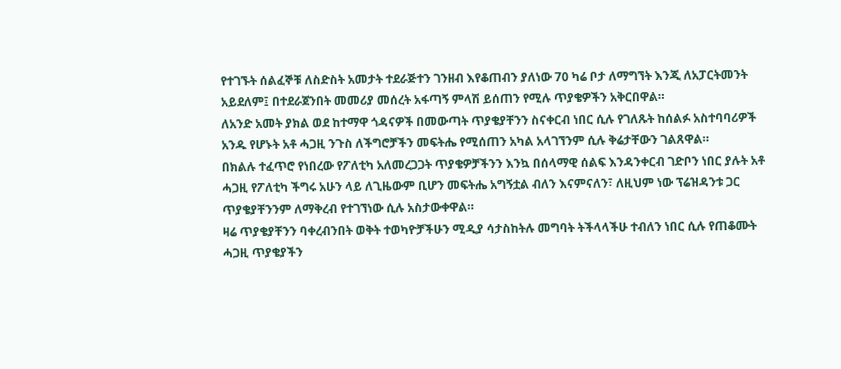የተገኙት ሰልፈኞቹ ለስድስት አመታት ተደራጅተን ገንዘብ እየቆጠብን ያለነው 70 ካሬ ቦታ ለማግኘት እንጂ ለአፓርትመንት አይደለም፤ በተደራጀንበት መመሪያ መሰረት አፋጣኝ ምላሽ ይሰጠን የሚሉ ጥያቄዎችን አቅርበዋል።
ለአንድ አመት ያክል ወደ ከተማዋ ጎዳናዎች በመውጣት ጥያቄያቸንን ስናቀርብ ነበር ሲሉ የገለጹት ከሰልፉ አስተባባሪዎች አንዱ የሆኑት አቶ ሓጋዚ ንጉስ ለችግሮቻችን መፍትሔ የሚሰጠን አካል አላገኘንም ሲሉ ቅሬታቸውን ገልጸዋል።
በክልሉ ተፈጥሮ የነበረው የፖለቲካ አለመረጋጋት ጥያቄዎቻችንን እንኳ በሰላማዊ ሰልፍ እንዳንቀርብ ገድቦን ነበር ያሉት አቶ ሓጋዚ የፖለቲካ ችግሩ አሁን ላይ ለጊዜውም ቢሆን መፍትሔ አግኝቷል ብለን እናምናለን፣ ለዚህም ነው ፕሬዝዳንቱ ጋር ጥያቄያቸንንም ለማቅረብ የተገኘነው ሲሉ አስታውቀዋል።
ዛሬ ጥያቄያቸንን ባቀረብንበት ወቅት ተወካዮቻችሁን ሚዲያ ሳታስከትሉ መግባት ትችላላችሁ ተብለን ነበር ሲሉ የጠቆሙት ሓጋዚ ጥያቄያችን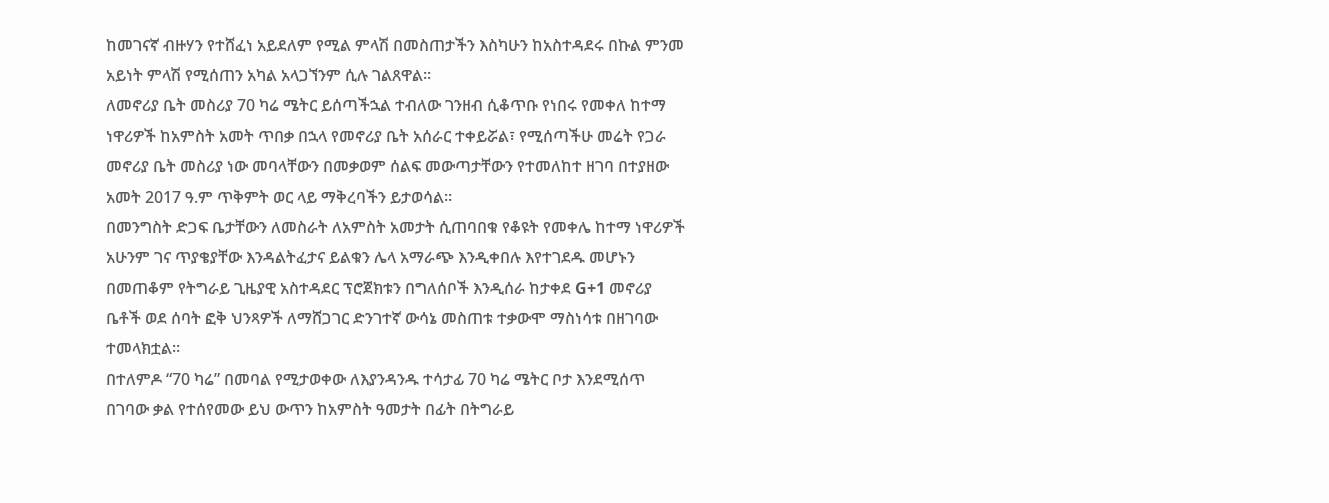ከመገናኛ ብዙሃን የተሸፈነ አይደለም የሚል ምላሽ በመስጠታችን እስካሁን ከአስተዳደሩ በኩል ምንመ አይነት ምላሽ የሚሰጠን አካል አላጋኘንም ሲሉ ገልጸዋል።
ለመኖሪያ ቤት መስሪያ 70 ካሬ ሜትር ይሰጣችኋል ተብለው ገንዘብ ሲቆጥቡ የነበሩ የመቀለ ከተማ ነዋሪዎች ከአምስት አመት ጥበቃ በኋላ የመኖሪያ ቤት አሰራር ተቀይሯል፣ የሚሰጣችሁ መሬት የጋራ መኖሪያ ቤት መስሪያ ነው መባላቸውን በመቃወም ሰልፍ መውጣታቸውን የተመለከተ ዘገባ በተያዘው አመት 2017 ዓ.ም ጥቅምት ወር ላይ ማቅረባችን ይታወሳል።
በመንግስት ድጋፍ ቤታቸውን ለመስራት ለአምስት አመታት ሲጠባበቁ የቆዩት የመቀሌ ከተማ ነዋሪዎች አሁንም ገና ጥያቄያቸው እንዳልትፈታና ይልቁን ሌላ አማራጭ እንዲቀበሉ እየተገደዱ መሆኑን በመጠቆም የትግራይ ጊዜያዊ አስተዳደር ፕሮጀክቱን በግለሰቦች እንዲሰራ ከታቀደ G+1 መኖሪያ ቤቶች ወደ ሰባት ፎቅ ህንጻዎች ለማሸጋገር ድንገተኛ ውሳኔ መስጠቱ ተቃውሞ ማስነሳቱ በዘገባው ተመላክቷል።
በተለምዶ “70 ካሬ” በመባል የሚታወቀው ለእያንዳንዱ ተሳታፊ 70 ካሬ ሜትር ቦታ እንደሚሰጥ በገባው ቃል የተሰየመው ይህ ውጥን ከአምስት ዓመታት በፊት በትግራይ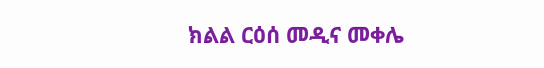ክልል ርዕሰ መዲና መቀሌ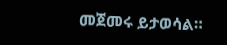መጀመሩ ይታወሳል።